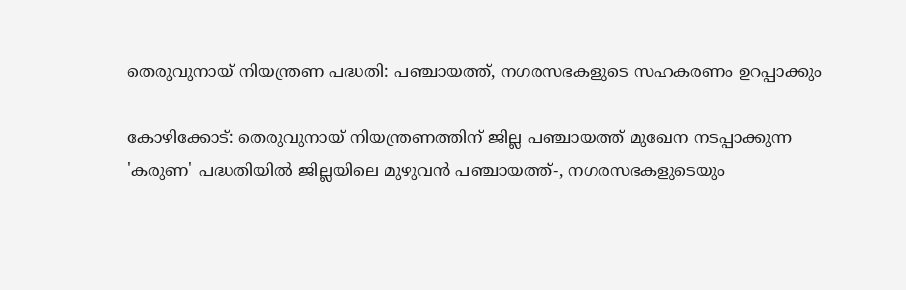തെരുവുനായ് നിയന്ത്രണ പദ്ധതി: പഞ്ചായത്ത്, നഗരസഭകളുടെ സഹകരണം ഉറപ്പാക്കും

കോഴിക്കോട്: തെരുവുനായ് നിയന്ത്രണത്തിന് ജില്ല പഞ്ചായത്ത് മുഖേന നടപ്പാക്കുന്ന 'കരുണ' പദ്ധതിയിൽ ജില്ലയിലെ മുഴുവൻ പഞ്ചായത്ത്-, നഗരസഭകളുടെയും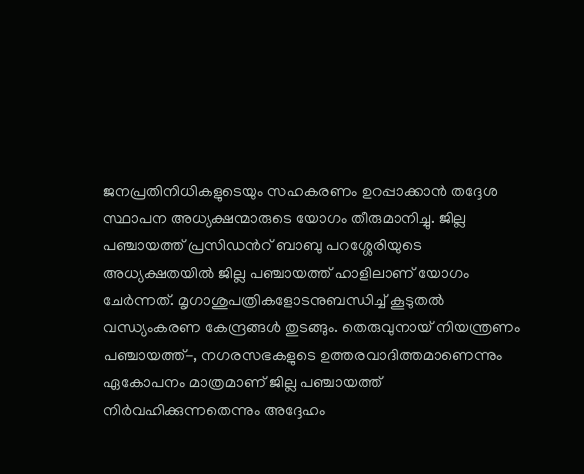ജനപ്രതിനിധികളുടെയും സഹകരണം ഉറപ്പാക്കാൻ തദ്ദേശ സ്ഥാപന അധ്യക്ഷന്മാരുടെ യോഗം തീരുമാനിച്ചു. ജില്ല പഞ്ചായത്ത് പ്രസിഡൻറ് ബാബു പറശ്ശേരിയുടെ അധ്യക്ഷതയിൽ ജില്ല പഞ്ചായത്ത് ഹാളിലാണ് യോഗം ചേർന്നത്. മൃഗാശുപത്രികളോടനുബന്ധിച്ച് കൂടുതൽ വന്ധ്യംകരണ കേന്ദ്രങ്ങൾ തുടങ്ങും. തെരുവുനായ് നിയന്ത്രണം പഞ്ചായത്ത്-, നഗരസഭകളുടെ ഉത്തരവാദിത്തമാണെന്നും ഏകോപനം മാത്രമാണ് ജില്ല പഞ്ചായത്ത് നിർവഹിക്കുന്നതെന്നും അദ്ദേഹം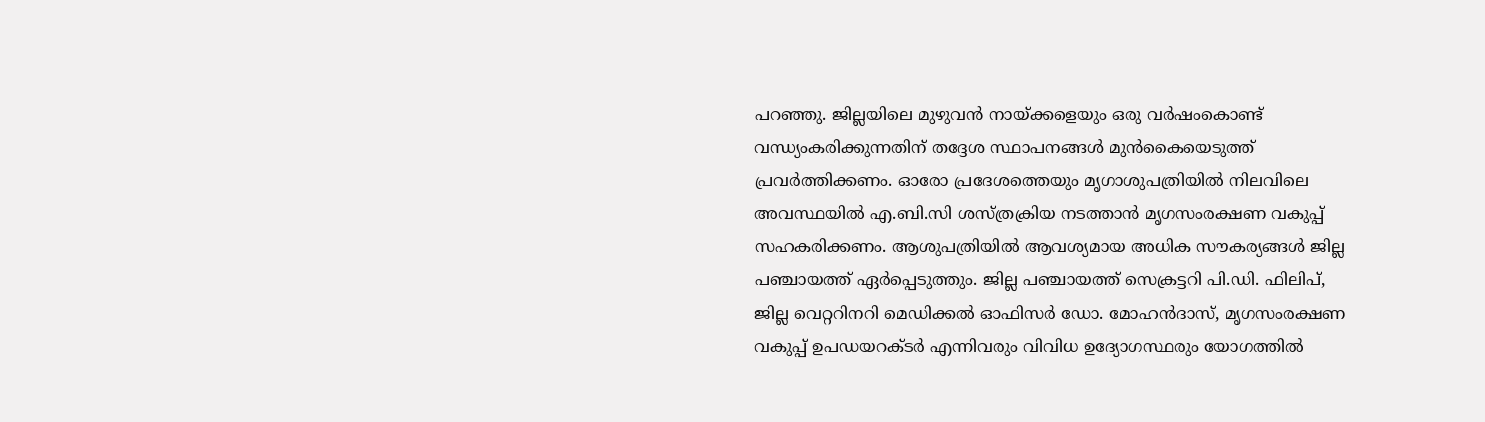പറഞ്ഞു. ജില്ലയിലെ മുഴുവൻ നായ്ക്കളെയും ഒരു വർഷംകൊണ്ട് വന്ധ്യംകരിക്കുന്നതിന് തദ്ദേശ സ്ഥാപനങ്ങൾ മുൻകൈയെടുത്ത് പ്രവർത്തിക്കണം. ഓരോ പ്രദേശത്തെയും മൃഗാശുപത്രിയിൽ നിലവിലെ അവസ്ഥയിൽ എ.ബി.സി ശസ്ത്രക്രിയ നടത്താൻ മൃഗസംരക്ഷണ വകുപ്പ് സഹകരിക്കണം. ആശുപത്രിയിൽ ആവശ്യമായ അധിക സൗകര്യങ്ങൾ ജില്ല പഞ്ചായത്ത് ഏർപ്പെടുത്തും. ജില്ല പഞ്ചായത്ത് സെക്രട്ടറി പി.ഡി. ഫിലിപ്, ജില്ല വെറ്ററിനറി മെഡിക്കൽ ഓഫിസർ ഡോ. മോഹൻദാസ്, മൃഗസംരക്ഷണ വകുപ്പ് ഉപഡയറക്ടർ എന്നിവരും വിവിധ ഉദ്യോഗസ്ഥരും യോഗത്തിൽ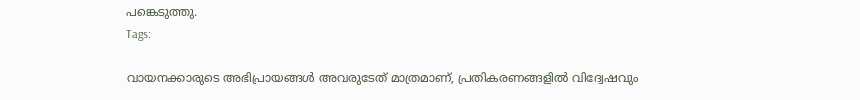പങ്കെടുത്തു.
Tags:

വായനക്കാരുടെ അഭിപ്രായങ്ങള്‍ അവരുടേത് മാത്രമാണ്, പ്രതികരണങ്ങളിൽ വിദ്വേഷവും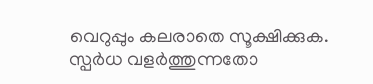വെറുപ്പും കലരാതെ സൂക്ഷിക്കുക. സ്പർധ വളർത്തുന്നതോ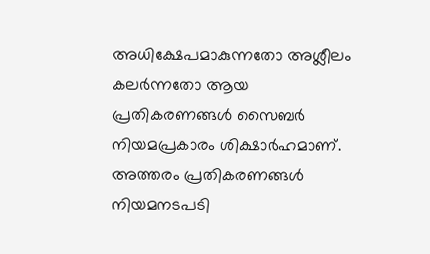അധിക്ഷേപമാകുന്നതോ അശ്ലീലം കലർന്നതോ ആയ പ്രതികരണങ്ങൾ സൈബർ നിയമപ്രകാരം ശിക്ഷാർഹമാണ്. അത്തരം പ്രതികരണങ്ങൾ നിയമനടപടി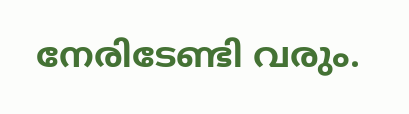നേരിടേണ്ടി വരും.